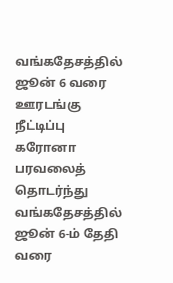வங்கதேசத்தில் ஜூன் 6 வரை ஊரடங்கு நீட்டிப்பு
கரோனா பரவலைத் தொடர்ந்து வங்கதேசத்தில் ஜூன் 6-ம் தேதி வரை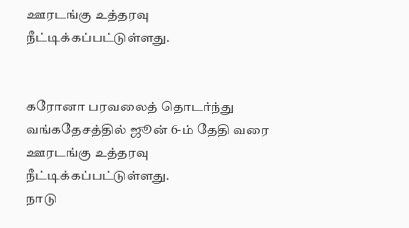ஊரடங்கு உத்தரவு நீட்டிக்கப்பட்டுள்ளது.


கரோனா பரவலைத் தொடர்ந்து வங்கதேசத்தில் ஜூன் 6-ம் தேதி வரை ஊரடங்கு உத்தரவு நீட்டிக்கப்பட்டுள்ளது.
நாடு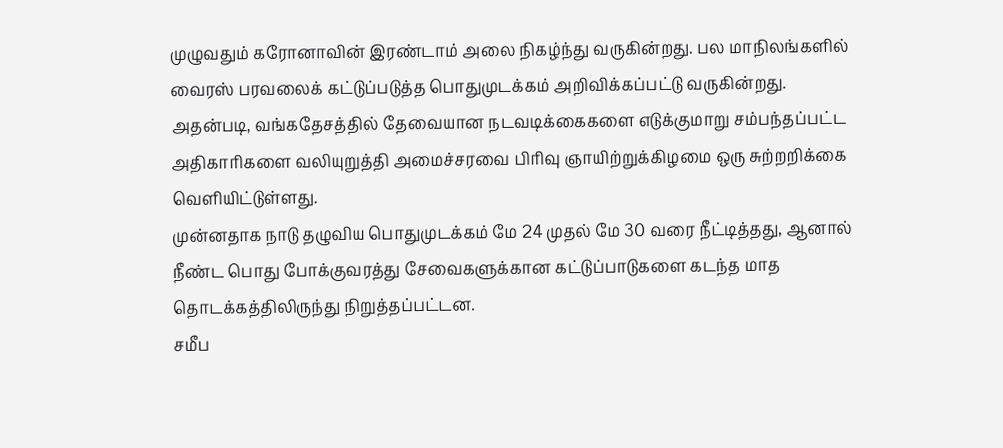முழுவதும் கரோனாவின் இரண்டாம் அலை நிகழ்ந்து வருகின்றது. பல மாநிலங்களில் வைரஸ் பரவலைக் கட்டுப்படுத்த பொதுமுடக்கம் அறிவிக்கப்பட்டு வருகின்றது.
அதன்படி, வங்கதேசத்தில் தேவையான நடவடிக்கைகளை எடுக்குமாறு சம்பந்தப்பட்ட அதிகாரிகளை வலியுறுத்தி அமைச்சரவை பிரிவு ஞாயிற்றுக்கிழமை ஒரு சுற்றறிக்கை வெளியிட்டுள்ளது.
முன்னதாக நாடு தழுவிய பொதுமுடக்கம் மே 24 முதல் மே 30 வரை நீட்டித்தது, ஆனால் நீண்ட பொது போக்குவரத்து சேவைகளுக்கான கட்டுப்பாடுகளை கடந்த மாத தொடக்கத்திலிருந்து நிறுத்தப்பட்டன.
சமீப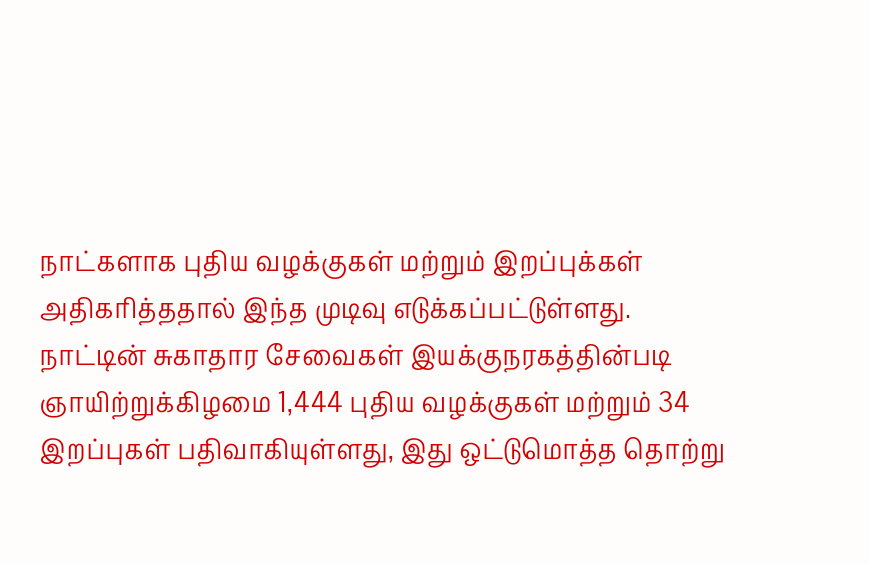நாட்களாக புதிய வழக்குகள் மற்றும் இறப்புக்கள் அதிகரித்ததால் இந்த முடிவு எடுக்கப்பட்டுள்ளது.
நாட்டின் சுகாதார சேவைகள் இயக்குநரகத்தின்படி ஞாயிற்றுக்கிழமை 1,444 புதிய வழக்குகள் மற்றும் 34 இறப்புகள் பதிவாகியுள்ளது, இது ஒட்டுமொத்த தொற்று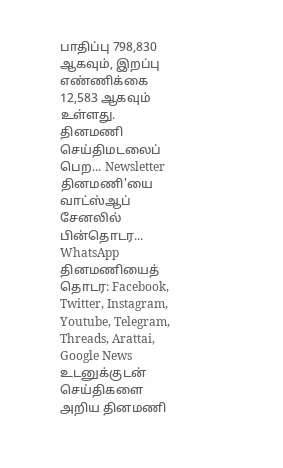பாதிப்பு 798,830 ஆகவும், இறப்பு எண்ணிக்கை 12,583 ஆகவும் உள்ளது.
தினமணி செய்திமடலைப் பெற... Newsletter
தினமணி'யை வாட்ஸ்ஆப் சேனலில் பின்தொடர... WhatsApp
தினமணியைத் தொடர: Facebook, Twitter, Instagram, Youtube, Telegram, Threads, Arattai, Google News
உடனுக்குடன் செய்திகளை அறிய தினமணி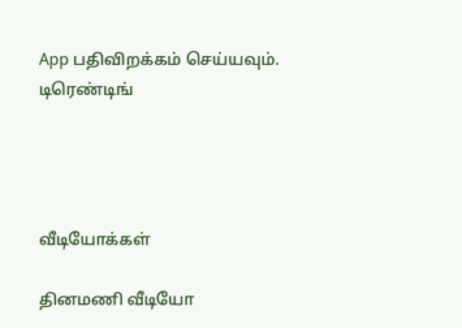App பதிவிறக்கம் செய்யவும்.
டிரெண்டிங்




வீடியோக்கள்

தினமணி வீடியோ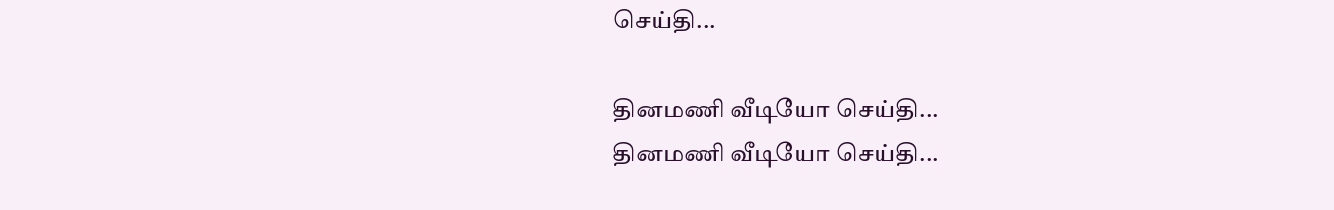செய்தி...

தினமணி வீடியோ செய்தி...
தினமணி வீடியோ செய்தி...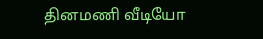தினமணி வீடியோ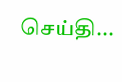செய்தி...